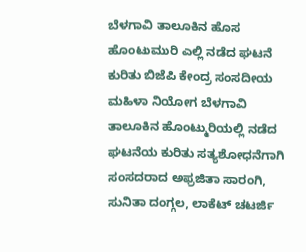ಬೆಳಗಾವಿ ತಾಲೂಕಿನ ಹೊಸ ಹೊಂಟುಮುರಿ ಎಲ್ಲಿ ನಡೆದ ಘಟನೆ ಕುರಿತು ಬಿಜೆಪಿ ಕೇಂದ್ರ ಸಂಸದೀಯ ಮಹಿಳಾ ನಿಯೋಗ ಬೆಳಗಾವಿ ತಾಲೂಕಿನ ಹೊಂಟ್ಮುರಿಯಲ್ಲಿ ನಡೆದ ಘಟನೆಯ ಕುರಿತು ಸತ್ಯಶೋಧನೆಗಾಗಿ ಸಂಸದರಾದ ಅಫ್ರಜಿತಾ ಸಾರಂಗಿ, ಸುನಿತಾ ದಂಗ್ಗಲ, ಲಾಕೆಟ್ ಚಟರ್ಜಿ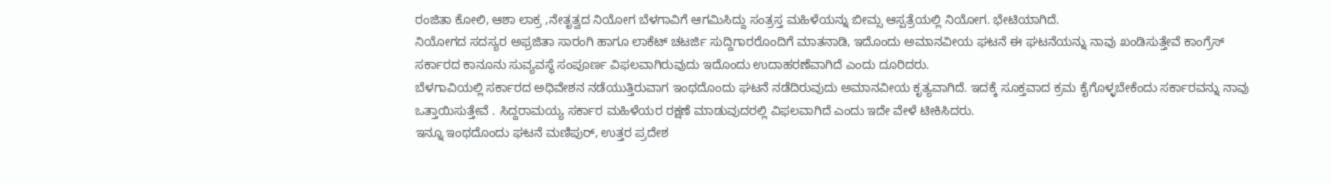ರಂಜಿತಾ ಕೋಲಿ, ಆಶಾ ಲಾಕ್ರ ,ನೇತೃತ್ವದ ನಿಯೋಗ ಬೆಳಗಾವಿಗೆ ಆಗಮಿಸಿದ್ದು ಸಂತ್ರಸ್ತ ಮಹಿಳೆಯನ್ನು ಬೀಮ್ಸ ಆಸ್ಪತ್ರೆಯಲ್ಲಿ ನಿಯೋಗ. ಭೇಟಿಯಾಗಿದೆ.
ನಿಯೋಗದ ಸದಸ್ಯರ ಅಫ್ರಜಿತಾ ಸಾರಂಗಿ ಹಾಗೂ ಲಾಕೆಟ್ ಚಟರ್ಜಿ ಸುದ್ದಿಗಾರರೊಂದಿಗೆ ಮಾತನಾಡಿ, ಇದೊಂದು ಅಮಾನವೀಯ ಘಟನೆ ಈ ಘಟನೆಯನ್ನು ನಾವು ಖಂಡಿಸುತ್ತೇವೆ ಕಾಂಗ್ರೆಸ್ ಸರ್ಕಾರದ ಕಾನೂನು ಸುವ್ಯವಸ್ಥೆ ಸಂಪೂರ್ಣ ವಿಫಲವಾಗಿರುವುದು ಇದೊಂದು ಉದಾಹರಣೆವಾಗಿದೆ ಎಂದು ದೂರಿದರು.
ಬೆಳಗಾವಿಯಲ್ಲಿ ಸರ್ಕಾರದ ಅಧಿವೇಶನ ನಡೆಯುತ್ತಿರುವಾಗ ಇಂಥದೊಂದು ಘಟನೆ ನಡೆದಿರುವುದು ಅಮಾನವೀಯ ಕೃತ್ಯವಾಗಿದೆ. ಇದಕ್ಕೆ ಸೂಕ್ತವಾದ ಕ್ರಮ ಕೈಗೊಳ್ಳಬೇಕೆಂದು ಸರ್ಕಾರವನ್ನು ನಾವು ಒತ್ತಾಯಿಸುತ್ತೇವೆ . ಸಿದ್ದರಾಮಯ್ಯ ಸರ್ಕಾರ ಮಹಿಳೆಯರ ರಕ್ಷಣೆ ಮಾಡುವುದರಲ್ಲಿ ವಿಫಲವಾಗಿದೆ ಎಂದು ಇದೇ ವೇಳೆ ಟೀಕಿಸಿದರು.
ಇನ್ನೂ ಇಂಥದೊಂದು ಘಟನೆ ಮಣಿಪುರ್, ಉತ್ತರ ಪ್ರದೇಶ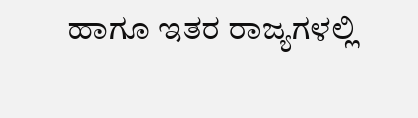ಹಾಗೂ ಇತರ ರಾಜ್ಯಗಳಲ್ಲಿ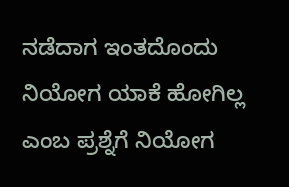ನಡೆದಾಗ ಇಂತದೊಂದು ನಿಯೋಗ ಯಾಕೆ ಹೋಗಿಲ್ಲ ಎಂಬ ಪ್ರಶ್ನೆಗೆ ನಿಯೋಗ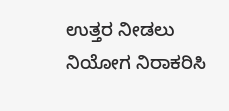ಉತ್ತರ ನೀಡಲು ನಿಯೋಗ ನಿರಾಕರಿಸಿ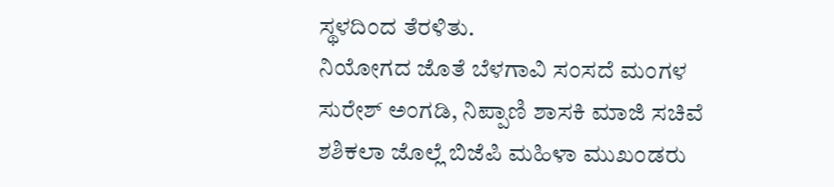ಸ್ಥಳದಿಂದ ತೆರಳಿತು.
ನಿಯೋಗದ ಜೊತೆ ಬೆಳಗಾವಿ ಸಂಸದೆ ಮಂಗಳ ಸುರೇಶ್ ಅಂಗಡಿ, ನಿಪ್ಪಾಣಿ ಶಾಸಕಿ ಮಾಜಿ ಸಚಿವೆ ಶಶಿಕಲಾ ಜೊಲ್ಲೆ ಬಿಜೆಪಿ ಮಹಿಳಾ ಮುಖಂಡರು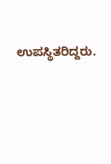ಉಪಸ್ಥಿತರಿದ್ದರು.